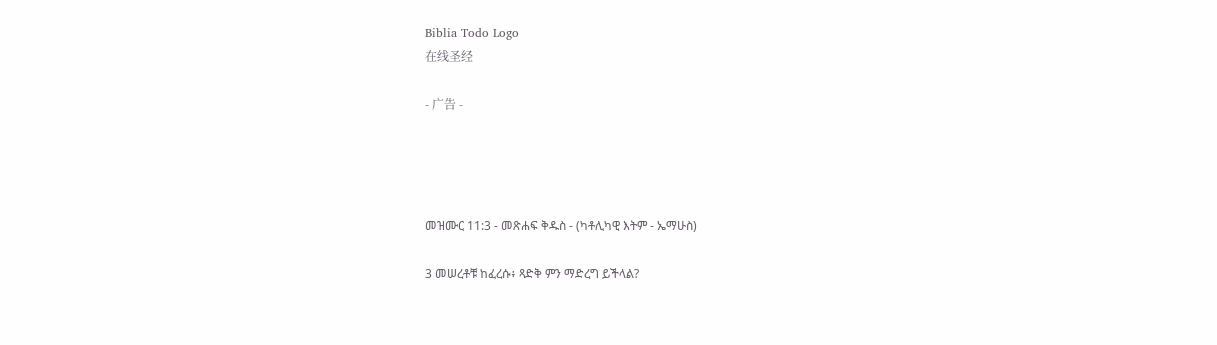Biblia Todo Logo
在线圣经

- 广告 -




መዝሙር 11:3 - መጽሐፍ ቅዱስ - (ካቶሊካዊ እትም - ኤማሁስ)

3 መሠረቶቹ ከፈረሱ፥ ጻድቅ ምን ማድረግ ይችላል?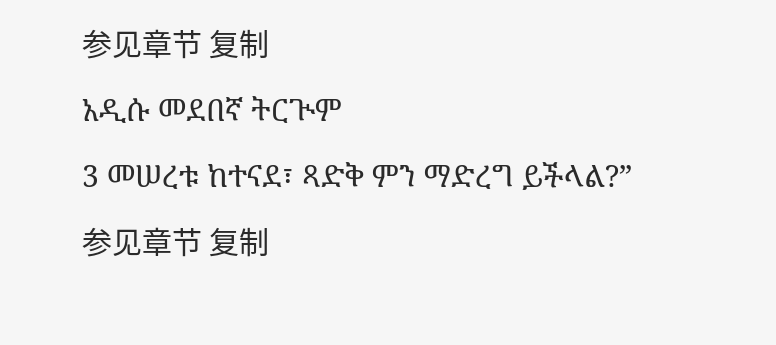参见章节 复制

አዲሱ መደበኛ ትርጒም

3 መሠረቱ ከተናደ፣ ጻድቅ ምን ማድረግ ይችላል?”

参见章节 复制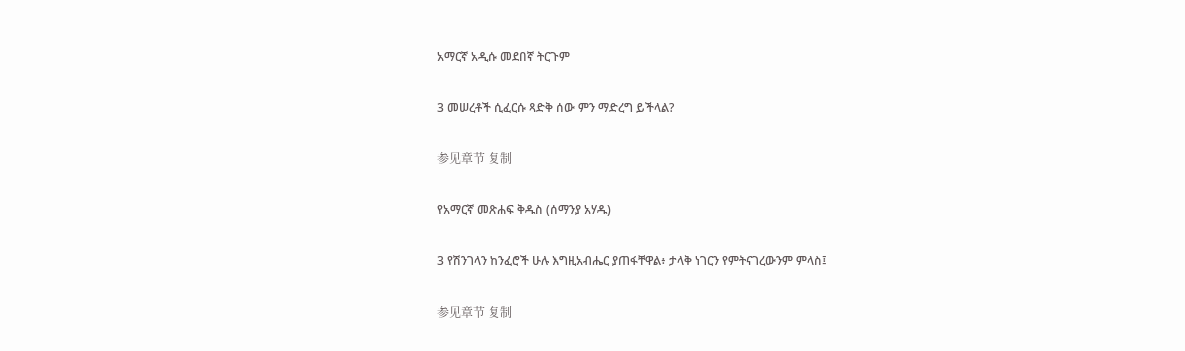አማርኛ አዲሱ መደበኛ ትርጉም

3 መሠረቶች ሲፈርሱ ጻድቅ ሰው ምን ማድረግ ይችላል?

参见章节 复制

የአማርኛ መጽሐፍ ቅዱስ (ሰማንያ አሃዱ)

3 የሽንገላን ከንፈሮች ሁሉ እግዚአብሔር ያጠፋቸዋል፥ ታላቅ ነገርን የምትናገረውንም ምላስ፤

参见章节 复制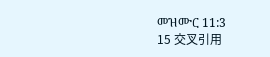መዝሙር 11:3
15 交叉引用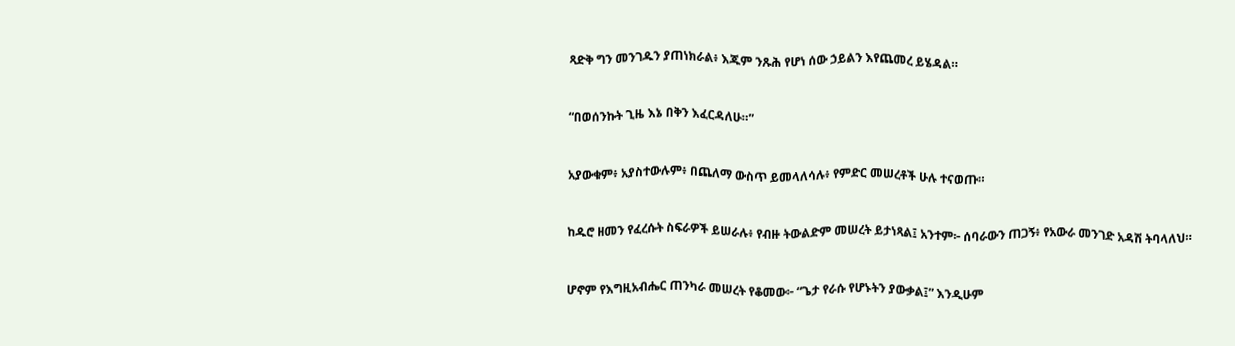ጻድቅ ግን መንገዱን ያጠነክራል፥ እጁም ንጹሕ የሆነ ሰው ኃይልን እየጨመረ ይሄዳል።


“በወሰንኩት ጊዜ እኔ በቅን እፈርዳለሁ።”


አያውቁም፥ አያስተውሉም፥ በጨለማ ውስጥ ይመላለሳሉ፥ የምድር መሠረቶች ሁሉ ተናወጡ።


ከዱሮ ዘመን የፈረሱት ስፍራዎች ይሠራሉ፥ የብዙ ትውልድም መሠረት ይታነጻል፤ አንተም፦ ሰባራውን ጠጋኝ፥ የአውራ መንገድ አዳሽ ትባላለህ።


ሆኖም የእግዚአብሔር ጠንካራ መሠረት የቆመው፦ “ጌታ የራሱ የሆኑትን ያውቃል፤” እንዲሁም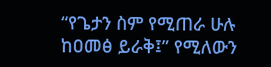“የጌታን ስም የሚጠራ ሁሉ ከዐመፅ ይራቅ፤” የሚለውን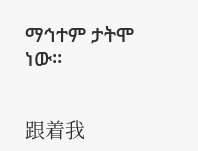ማኅተም ታትሞ ነው።


跟着我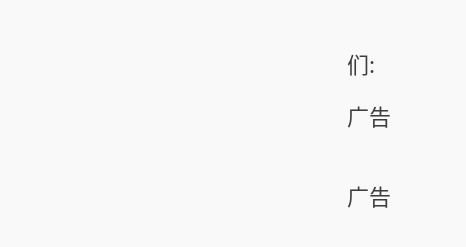们:

广告


广告